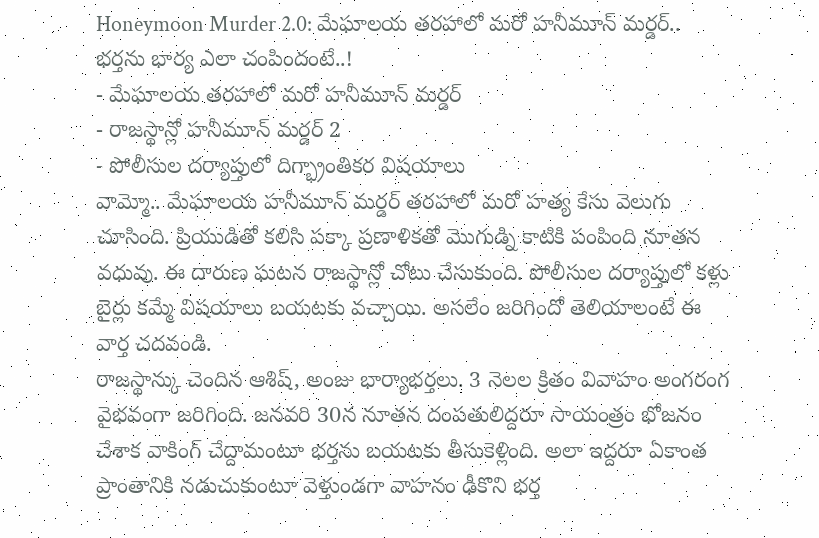Honeymoon Murder 2.0: మేఘాలయ తరహాలో మరో హనీమూన్ మర్డర్.. భర్తను భార్య ఎలా చంపిందంటే..!
- మేఘాలయ తరహాలో మరో హనీమూన్ మర్డర్
- రాజస్థాన్లో హనీమూన్ మర్డర్ 2
- పోలీసుల దర్యాప్తులో దిగ్భ్రాంతికర విషయాలు
వామ్మో.. మేఘాలయ హనీమూన్ మర్డర్ తరహాలో మరో హత్య కేసు వెలుగు చూసింది. ప్రియుడితో కలిసి పక్కా ప్రణాళికతో మొగుడ్ని కాటికి పంపింది నూతన వధువు. ఈ దారుణ ఘటన రాజస్థాన్లో చోటు చేసుకుంది. పోలీసుల దర్యాప్తులో కళ్లు బైర్లు కమ్మే విషయాలు బయటకు వచ్చాయి. అసలేం జరిగిందో తెలియాలంటే ఈ వార్త చదవండి.
రాజస్థాన్కు చెందిన ఆశిష్, అంజు భార్యాభర్తలు. 3 నెలల క్రితం వివాహం అంగరంగ వైభవంగా జరిగింది. జనవరి 30న నూతన దంపతులిద్దరూ సాయంత్రం భోజనం చేశాక వాకింగ్ చేద్దామంటూ భర్తను బయటకు తీసుకెళ్లింది. అలా ఇద్దరూ ఏకాంత ప్రాంతానికి నడుచుకుంటూ వెళ్తుండగా వాహనం ఢీకొని భర్త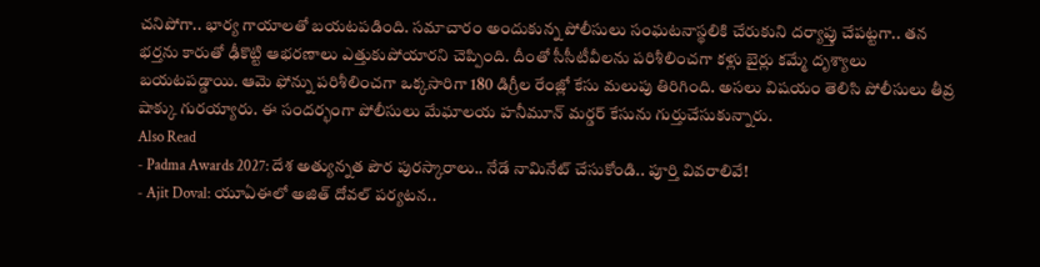చనిపోగా.. భార్య గాయాలతో బయటపడింది. సమాచారం అందుకున్న పోలీసులు సంఘటనాస్థలికి చేరుకుని దర్యాప్తు చేపట్టగా.. తన భర్తను కారుతో ఢీకొట్టి ఆభరణాలు ఎత్తుకుపోయారని చెప్పింది. దీంతో సీసీటీవీలను పరిశీలించగా కళ్లు బైర్లు కమ్మే దృశ్యాలు బయటపడ్డాయి. ఆమె ఫోన్ను పరిశీలించగా ఒక్కసారిగా 180 డిగ్రీల రేంజ్లో కేసు మలుపు తిరిగింది. అసలు విషయం తెలిసి పోలీసులు తీవ్ర షాక్కు గురయ్యారు. ఈ సందర్భంగా పోలీసులు మేఘాలయ హనీమూన్ మర్డర్ కేసును గుర్తుచేసుకున్నారు.
Also Read
- Padma Awards 2027: దేశ అత్యున్నత పౌర పురస్కారాలు.. నేడే నామినేట్ చేసుకోండి.. పూర్తి వివరాలివే!
- Ajit Doval: యూఏఈలో అజిత్ దోవల్ పర్యటన..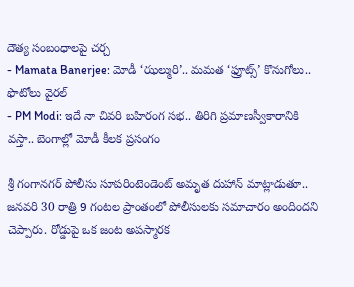దౌత్య సంబంధాలపై చర్చ
- Mamata Banerjee: మోడీ ‘ఝల్మురి’.. మమత ‘ఫ్రూట్స్’ కొనుగోలు.. ఫొటోలు వైరల్
- PM Modi: ఇదే నా చివరి బహిరంగ సభ.. తిరిగి ప్రమాణస్వీకారానికి వస్తా.. బెంగాల్లో మోడీ కీలక ప్రసంగం

శ్రీ గంగానగర్ పోలీసు సూపరింటెండెంట్ అమృత దుహాన్ మాట్లాడుతూ.. జనవరి 30 రాత్రి 9 గంటల ప్రాంతంలో పోలీసులకు సమాచారం అందిందని చెప్పారు. రోడ్డుపై ఒక జంట అపస్మారక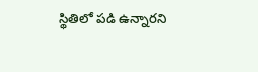స్థితిలో పడి ఉన్నారని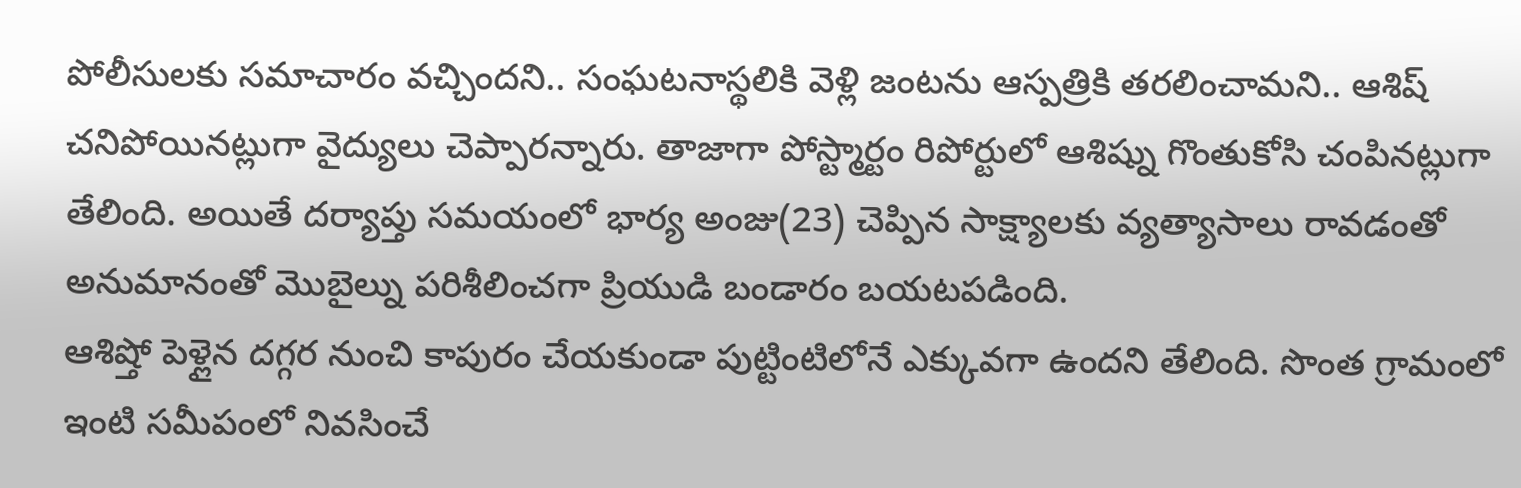పోలీసులకు సమాచారం వచ్చిందని.. సంఘటనాస్థలికి వెళ్లి జంటను ఆస్పత్రికి తరలించామని.. ఆశిష్ చనిపోయినట్లుగా వైద్యులు చెప్పారన్నారు. తాజాగా పోస్ట్మార్టం రిపోర్టులో ఆశిష్ను గొంతుకోసి చంపినట్లుగా తేలింది. అయితే దర్యాప్తు సమయంలో భార్య అంజు(23) చెప్పిన సాక్ష్యాలకు వ్యత్యాసాలు రావడంతో అనుమానంతో మొబైల్ను పరిశీలించగా ప్రియుడి బండారం బయటపడింది.
ఆశిష్తో పెళ్లైన దగ్గర నుంచి కాపురం చేయకుండా పుట్టింటిలోనే ఎక్కువగా ఉందని తేలింది. సొంత గ్రామంలో ఇంటి సమీపంలో నివసించే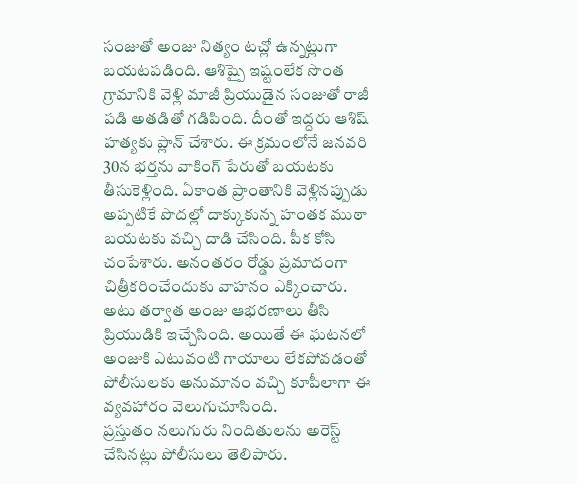సంజుతో అంజు నిత్యం టచ్లో ఉన్నట్లుగా బయటపడింది. ఆశిష్పై ఇష్టంలేక సొంత గ్రామానికి వెళ్లి మాజీ ప్రియుడైన సంజుతో రాజీ పడి అతడితో గడిపింది. దీంతో ఇద్దరు ఆశిష్ హత్యకు ప్లాన్ చేశారు. ఈ క్రమంలోనే జనవరి 30న భర్తను వాకింగ్ పేరుతో బయటకు తీసుకెళ్లింది. ఏకాంత ప్రాంతానికి వెళ్లినప్పుడు అప్పటికే పొదల్లో దాక్కుకున్న హంతక ముఠా బయటకు వచ్చి దాడి చేసింది. పీక కోసి చంపేశారు. అనంతరం రోడ్డు ప్రమాదంగా చిత్రీకరించేందుకు వాహనం ఎక్కించారు. అటు తర్వాత అంజు ఆభరణాలు తీసి ప్రియుడికి ఇచ్చేసింది. అయితే ఈ ఘటనలో అంజుకి ఎటువంటి గాయాలు లేకపోవడంతో పోలీసులకు అనుమానం వచ్చి కూపీలాగా ఈ వ్యవహారం వెలుగుచూసింది.
ప్రస్తుతం నలుగురు నిందితులను అరెస్ట్ చేసినట్లు పోలీసులు తెలిపారు.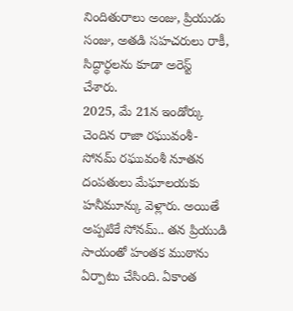నిందితురాలు అంజు, ప్రియుడు సంజు, అతడి సహచరులు రాకీ, సిద్ధార్థలను కూడా అరెస్ట్ చేశారు.
2025, మే 21న ఇండోర్కు చెందిన రాజా రఘువంశీ-సోనమ్ రఘువంశీ నూతన దంపతులు మేఘాలయకు హనీమూన్కు వెళ్లారు. అయితే అప్పటికే సోనమ్.. తన ప్రియుడి సాయంతో హంతక ముఠాను ఏర్పాటు చేసింది. ఏకాంత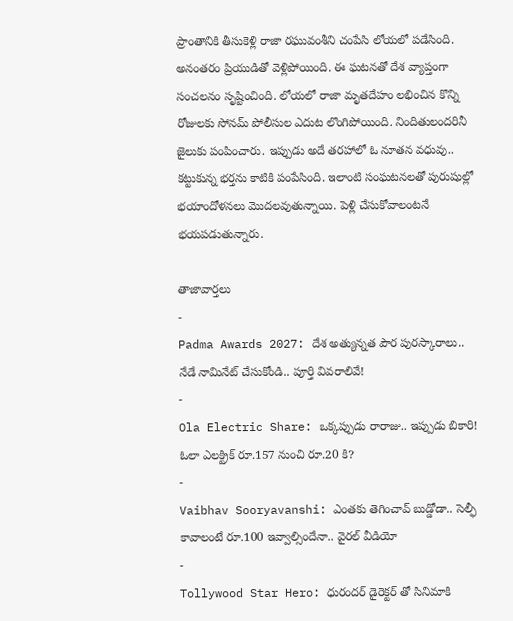ప్రాంతానికి తీసుకెళ్లి రాజా రఘువంశీని చంపేసి లోయలో పడేసింది. అనంతరం ప్రియుడితో వెళ్లిపోయింది. ఈ ఘటనతో దేశ వ్యాప్తంగా సంచలనం సృష్టించింది. లోయలో రాజా మృతదేహం లభించిన కొన్ని రోజులకు సోనమ్ పోలీసుల ఎదుట లొంగిపోయింది. నిందితులందరినీ జైలుకు పంపించారు. ఇప్పుడు అదే తరహాలో ఓ నూతన వధువు.. కట్టుకున్న భర్తను కాటికి పంపేసింది. ఇలాంటి సంఘటనలతో పురుషుల్లో భయాందోళనలు మొదలవుతున్నాయి. పెళ్లి చేసుకోవాలంటనే భయపడుతున్నారు.

తాజావార్తలు
-
Padma Awards 2027: దేశ అత్యున్నత పౌర పురస్కారాలు.. నేడే నామినేట్ చేసుకోండి.. పూర్తి వివరాలివే!
-
Ola Electric Share: ఒక్కప్పుడు రారాజు.. ఇప్పుడు బికారి! ఓలా ఎలక్ట్రిక్ రూ.157 నుంచి రూ.20 కి?
-
Vaibhav Sooryavanshi: ఎంతకు తెగించావ్ బుడ్డోడా.. సెల్ఫీ కావాలంటే రూ.100 ఇవ్వాల్సిందేనా.. వైరల్ వీడియో
-
Tollywood Star Hero: ధురందర్ డైరెక్టర్ తో సినిమాకి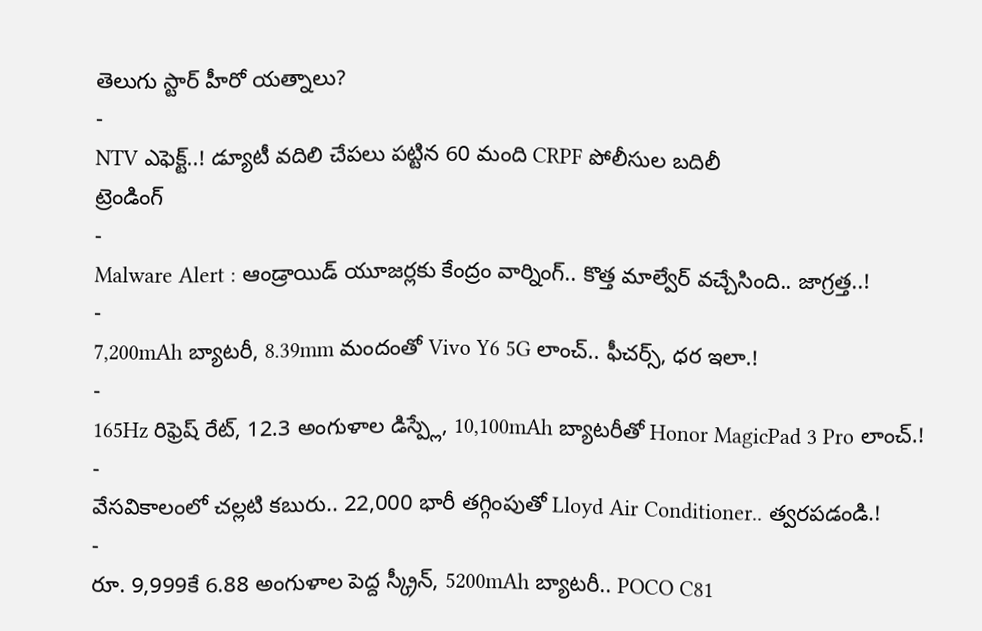తెలుగు స్టార్ హీరో యత్నాలు?
-
NTV ఎఫెక్ట్..! డ్యూటీ వదిలి చేపలు పట్టిన 60 మంది CRPF పోలీసుల బదిలీ
ట్రెండింగ్
-
Malware Alert : ఆండ్రాయిడ్ యూజర్లకు కేంద్రం వార్నింగ్.. కొత్త మాల్వేర్ వచ్చేసింది.. జాగ్రత్త..!
-
7,200mAh బ్యాటరీ, 8.39mm మందంతో Vivo Y6 5G లాంచ్.. ఫీచర్స్, ధర ఇలా.!
-
165Hz రిఫ్రెష్ రేట్, 12.3 అంగుళాల డిస్ప్లే, 10,100mAh బ్యాటరీతో Honor MagicPad 3 Pro లాంచ్.!
-
వేసవికాలంలో చల్లటి కబురు.. 22,000 భారీ తగ్గింపుతో Lloyd Air Conditioner.. త్వరపడండి.!
-
రూ. 9,999కే 6.88 అంగుళాల పెద్ద స్క్రీన్, 5200mAh బ్యాటరీ.. POCO C81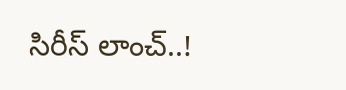సిరీస్ లాంచ్..!